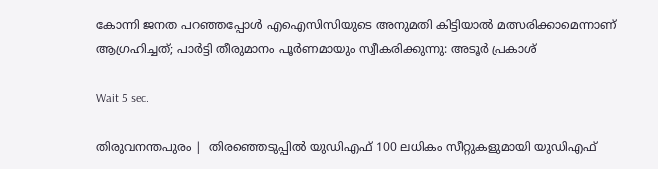കോന്നി ജനത പറഞ്ഞപ്പോള്‍ എഐസിസിയുടെ അനുമതി കിട്ടിയാല്‍ മത്സരിക്കാമെന്നാണ് ആഗ്രഹിച്ചത്; പാര്‍ട്ടി തീരുമാനം പൂര്‍ണമായും സ്വീകരിക്കുന്നു: അടൂര്‍ പ്രകാശ്

Wait 5 sec.

തിരുവനന്തപുരം |  തിരഞ്ഞെടുപ്പില്‍ യുഡിഎഫ് 100 ലധികം സീറ്റുകളുമായി യുഡിഎഫ്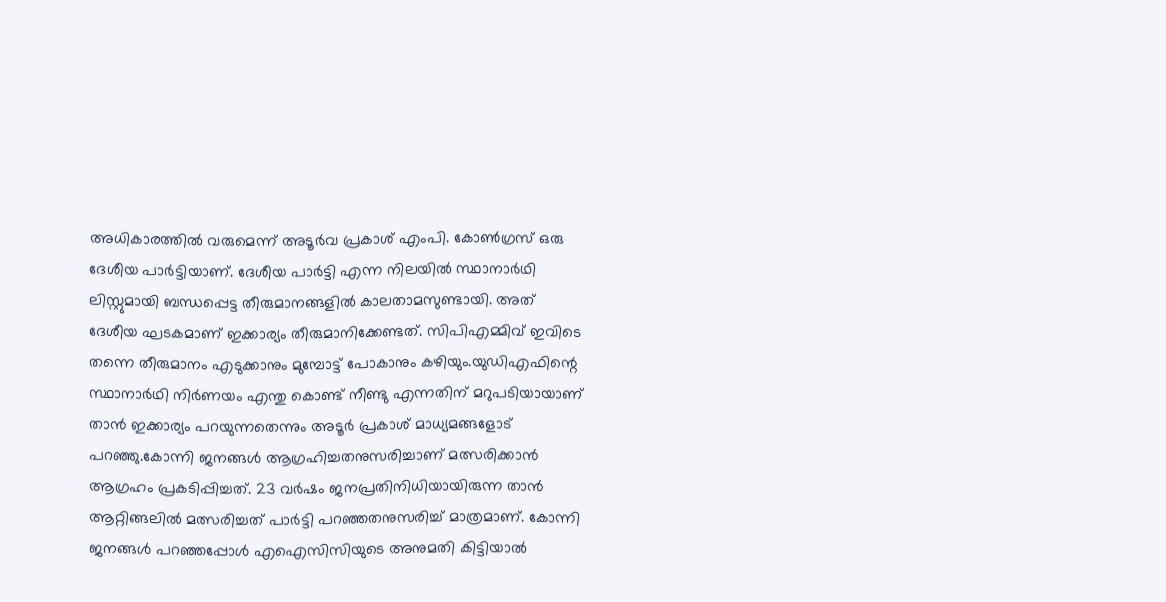അധികാരത്തില്‍ വരുമെന്ന് അടൂര്‍വ പ്രകാശ് എംപി. കോണ്‍ഗ്രസ് ഒരു ദേശീയ പാര്‍ട്ടിയാണ്. ദേശീയ പാര്‍ട്ടി എന്ന നിലയില്‍ സ്ഥാനാര്‍ഥി ലിസ്റ്റുമായി ബന്ധപ്പെട്ട തീരുമാനങ്ങളില്‍ കാലതാമസുണ്ടായി. അത് ദേശീയ ഘടകമാണ് ഇക്കാര്യം തീരുമാനിക്കേണ്ടത്. സിപിഎമ്മിവ് ഇവിടെ തന്നെ തീരുമാനം എടുക്കാനും മുമ്പോട്ട് പോകാനും കഴിയും.യുഡിഎഫിന്റെ സ്ഥാനാര്‍ഥി നിര്‍ണയം എന്തു കൊണ്ട് നീണ്ടു എന്നതിന് മറുപടിയായാണ് താന്‍ ഇക്കാര്യം പറയുന്നതെന്നും അടൂര്‍ പ്രകാശ് മാധ്യമങ്ങളോട് പറഞ്ഞു.കോന്നി ജനങ്ങള്‍ ആഗ്രഹിച്ചതനുസരിച്ചാണ് മത്സരിക്കാന്‍ ആഗ്രഹം പ്രകടിപ്പിച്ചത്. 23 വര്‍ഷം ജനപ്രതിനിധിയായിരുന്ന താന്‍ ആറ്റിങ്ങലില്‍ മത്സരിച്ചത് പാര്‍ട്ടി പറഞ്ഞതനുസരിച്ച് മാത്രമാണ്. കോന്നി ജനങ്ങള്‍ പറഞ്ഞപ്പോള്‍ എഐസിസിയുടെ അനുമതി കിട്ടിയാല്‍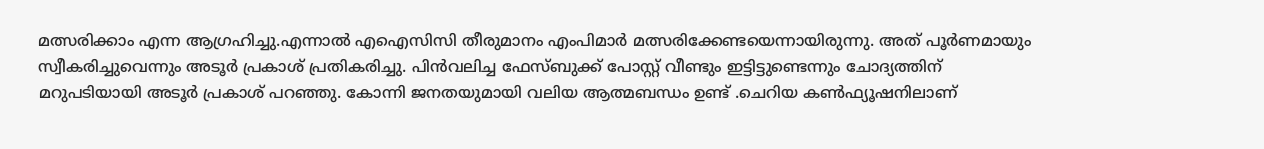മത്സരിക്കാം എന്ന ആഗ്രഹിച്ചു.എന്നാല്‍ എഐസിസി തീരുമാനം എംപിമാര്‍ മത്സരിക്കേണ്ടയെന്നായിരുന്നു. അത് പൂര്‍ണമായും സ്വീകരിച്ചുവെന്നും അടൂര്‍ പ്രകാശ് പ്രതികരിച്ചു. പിന്‍വലിച്ച ഫേസ്ബുക്ക് പോസ്റ്റ് വീണ്ടും ഇട്ടിട്ടുണ്ടെന്നും ചോദ്യത്തിന് മറുപടിയായി അടൂര്‍ പ്രകാശ് പറഞ്ഞു. കോന്നി ജനതയുമായി വലിയ ആത്മബന്ധം ഉണ്ട് .ചെറിയ കണ്‍ഫ്യൂഷനിലാണ്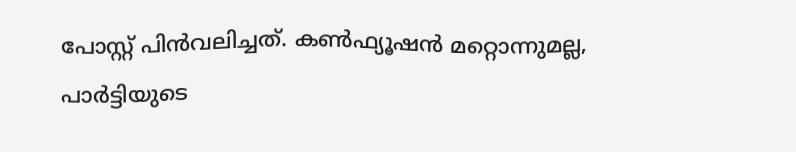പോസ്റ്റ് പിന്‍വലിച്ചത്. കണ്‍ഫ്യൂഷന്‍ മറ്റൊന്നുമല്ല, പാര്‍ട്ടിയുടെ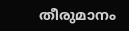തീരുമാനം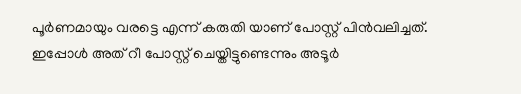പൂര്‍ണമായും വരട്ടെ എന്ന് കരുതി യാണ് പോസ്റ്റ് പിന്‍വലിച്ചത്. ഇപ്പോള്‍ അത് റീ പോസ്റ്റ് ചെയ്തിട്ടുണ്ടെന്നും അടൂര്‍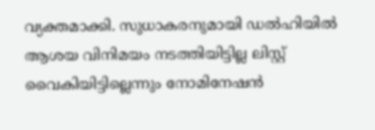വ്യക്തമാക്കി. സുധാകരനുമായി ഡല്‍ഹിയില്‍ ആശയ വിനിമയം നടത്തിയിട്ടില്ല ലിസ്റ്റ് വൈകിയിട്ടില്ലെന്നും നോമിനേഷന്‍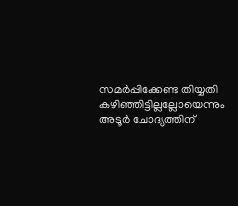സമര്‍പ്പിക്കേണ്ട തിയ്യതി കഴിഞ്ഞിട്ടില്ലല്ലോയെന്നും അടൂര്‍ ചോദ്യത്തിന്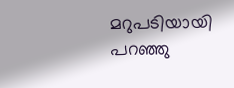മറുപടിയായി പറഞ്ഞു